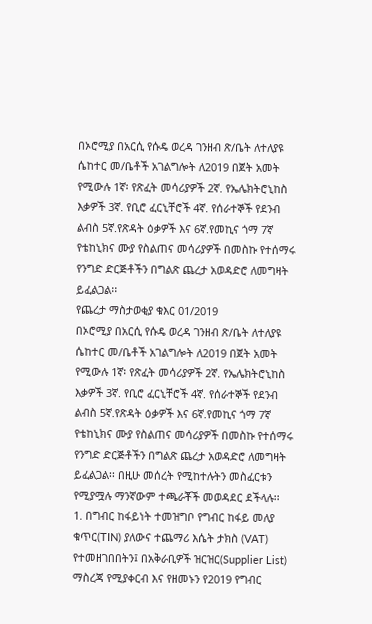በኦሮሚያ በአርሲ የሱዴ ወረዳ ገንዘብ ጽ/ቤት ለተለያዩ ሴከተር መ/ቤቶች አገልግሎት ለ2019 በጀት አመት የሚውሉ 1ኛ፡ የጽፈት መሳሪያዎች 2ኛ. የኤሌክትሮኒከስ እቃዎች 3ኛ. የቢሮ ፈርኒቸሮች 4ኛ. የሰራተኞች የደንብ ልብስ 5ኛ.የጽዳት ዕቃዎች እና 6ኛ.የመኪና ጎማ 7ኛ የቴከኒክና ሙያ የስልጠና መሳሪያዎች በመስኩ የተሰማሩ የንግድ ድርጅቶችን በግልጽ ጨረታ አወዳድሮ ለመግዛት ይፈልጋል፡፡
የጨረታ ማስታወቂያ ቁእር 01/2019
በኦሮሚያ በአርሲ የሱዴ ወረዳ ገንዘብ ጽ/ቤት ለተለያዩ ሴከተር መ/ቤቶች አገልግሎት ለ2019 በጀት አመት የሚውሉ 1ኛ፡ የጽፈት መሳሪያዎች 2ኛ. የኤሌክትሮኒከስ እቃዎች 3ኛ. የቢሮ ፈርኒቸሮች 4ኛ. የሰራተኞች የደንብ ልብስ 5ኛ.የጽዳት ዕቃዎች እና 6ኛ.የመኪና ጎማ 7ኛ የቴከኒክና ሙያ የስልጠና መሳሪያዎች በመስኩ የተሰማሩ የንግድ ድርጅቶችን በግልጽ ጨረታ አወዳድሮ ለመግዛት ይፈልጋል፡፡ በዚሁ መሰረት የሚከተሉትን መስፈርቱን የሚያሟሉ ማንኛውም ተጫራቾች መወዳደር ደችላሉ፡፡
1. በግብር ከፋይነት ተመዝግቦ የግብር ከፋይ መለያ ቁጥር(TIN) ያለውና ተጨማሪ እሴት ታክስ (VAT) የተመዘገበበትን፤ በአቅራቢዎች ዝርዝር(Supplier List) ማስረጃ የሚያቀርብ እና የዘመኑን የ2019 የግብር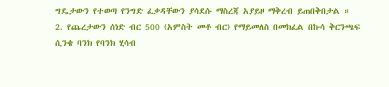ግዴታውን የተወጣ የንግድ ፈቃዳቸውን ያሳደሱ ማስረጃ አያይዞ ማቅረብ ይጠበቅበታል ።
2. የጨረታውን ሰነድ ብር 500 (አምስት መቶ ብር) የማይመለስ በመክፈል በኩሳ ቅርንጫፍ ሲንቄ ባንክ የባንክ ሂሳብ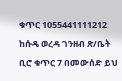ቁጥር 1055441111212 ከሱዴ ወረዳ ገንዘብ ጽ/ቤት ቢሮ ቁጥር 7 በመውሰድ ይህ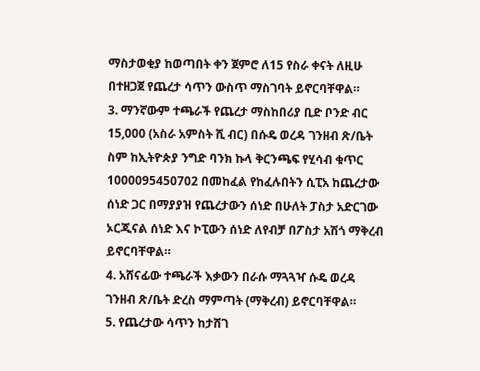ማስታወቂያ ከወጣበት ቀን ጀምሮ ለ15 የስራ ቀናት ለዚሁ በተዘጋጀ የጨረታ ሳጥን ውስጥ ማስገባት ይኖርባቸዋል።
3. ማንኛውም ተጫራች የጨረታ ማስከበሪያ ቢድ ቦንድ ብር 15,000 (አስራ አምስት ሺ ብር) በሱዴ ወረዳ ገንዘብ ጽ/ቤት ስም ከኢትዮጵያ ንግድ ባንክ ኩላ ቅርንጫፍ የሂሳብ ቁጥር 1000095450702 በመከፈል የከፈሉበትን ሲፒአ ከጨረታው ሰነድ ጋር በማያያዝ የጨረታውን ሰነድ በሁለት ፓስታ አድርገው ኦርጂናል ሰነድ እና ኮፒውን ሰነድ ለየብቻ በፖስታ አሽጎ ማቅረብ ይኖርባቸዋል።
4. አሸናፊው ተጫራች እቃውን በራሱ ማጓጓዣ ሱዴ ወረዳ ገንዘብ ጽ/ቤት ድረስ ማምጣት (ማቅረብ) ይኖርባቸዋል።
5. የጨረታው ሳጥን ከታሸገ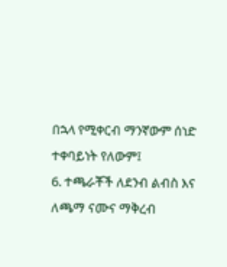በኋላ የሚቀርብ ማንኛውም ሰነድ ተቀባይነት የለውም፤
6. ተጫራቾች ለደንብ ልብስ እና ለጫማ ናሙና ማቅረብ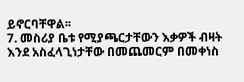ይኖርባቸዋል፡፡
7. መስሪያ ቤቱ የሚያጫርታቸውን እቃዎች ብዛት እንደ አስፈላጊነታቸው በመጨመርም በመቀነስ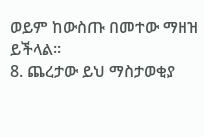ወይም ከውስጡ በመተው ማዘዝ ይችላል፡፡
8. ጨረታው ይህ ማስታወቂያ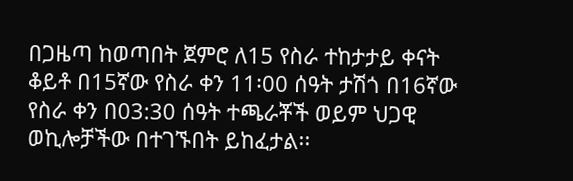በጋዜጣ ከወጣበት ጀምሮ ለ15 የስራ ተከታታይ ቀናት ቆይቶ በ15ኛው የስራ ቀን 11፡00 ሰዓት ታሽጎ በ16ኛው የስራ ቀን በ03:30 ሰዓት ተጫራቾች ወይም ህጋዊ ወኪሎቻችው በተገኙበት ይከፈታል፡፡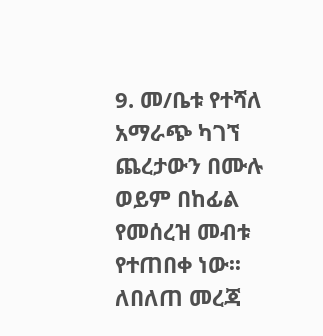9. መ/ቤቱ የተሻለ አማራጭ ካገኘ ጨረታውን በሙሉ ወይም በከፊል የመሰረዝ መብቱ የተጠበቀ ነው፡፡ ለበለጠ መረጃ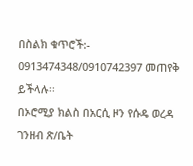በስልክ ቁጥሮች:- 0913474348/0910742397 መጠየቅ ይችላሉ፡፡
በኦሮሚያ ክልስ በአርሲ ዞን የሱዴ ወረዳ ገንዘብ ጽ/ቤት